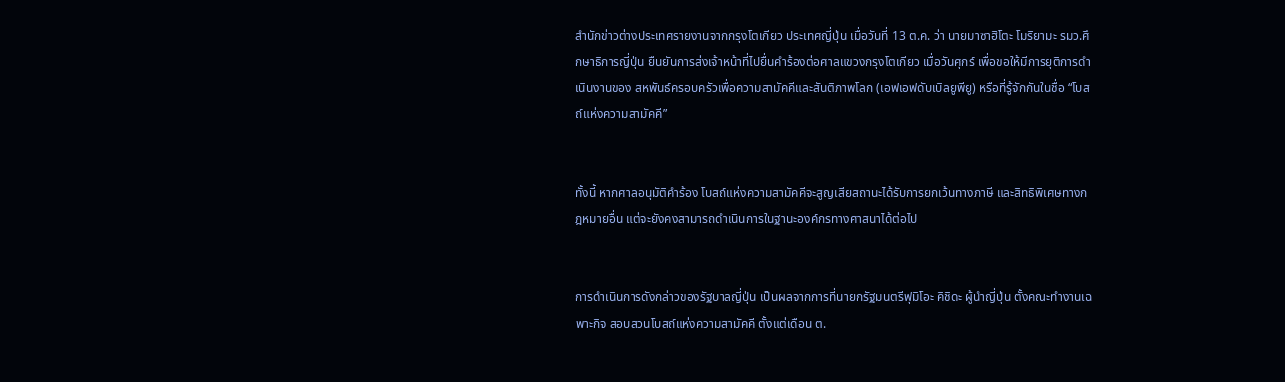สำนักข่าวต่างประเทศรายงานจากกรุงโตเกียว ประเทศญี่ปุ่น เมื่อวันที่ 13 ต.ค. ว่า นายมาซาฮิโตะ โมริยามะ รมว.ศึกษาธิการญี่ปุ่น ยืนยันการส่งเจ้าหน้าที่ไปยื่นคำร้องต่อศาลแขวงกรุงโตเกียว เมื่อวันศุกร์ เพื่อขอให้มีการยุติการดำเนินงานของ สหพันธ์ครอบครัวเพื่อความสามัคคีและสันติภาพโลก (เอฟเอฟดับเบิลยูพียู) หรือที่รู้จักกันในชื่อ “โบสถ์แห่งความสามัคคี”


ทั้งนี้ หากศาลอนุมัติคำร้อง โบสถ์แห่งความสามัคคีจะสูญเสียสถานะได้รับการยกเว้นทางภาษี และสิทธิพิเศษทางกฎหมายอื่น แต่จะยังคงสามารถดำเนินการในฐานะองค์กรทางศาสนาได้ต่อไป


การดำเนินการดังกล่าวของรัฐบาลญี่ปุ่น เป็นผลจากการที่นายกรัฐมนตรีฟุมิโอะ คิชิดะ ผู้นำญี่ปุ่น ตั้งคณะทำงานเฉพาะกิจ สอบสวนโบสถ์แห่งความสามัคคี ตั้งแต่เดือน ต.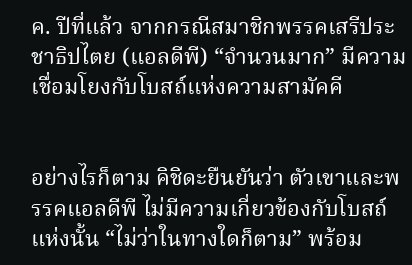ค. ปีที่แล้ว จากกรณีสมาชิกพรรคเสรีประชาธิปไตย (แอลดีพี) “จำนวนมาก” มีความเชื่อมโยงกับโบสถ์แห่งความสามัคคี


อย่างไรก็ตาม คิชิดะยืนยันว่า ตัวเขาและพรรคแอลดีพี ไม่มีความเกี่ยวข้องกับโบสถ์แห่งนั้น “ไม่ว่าในทางใดก็ตาม” พร้อม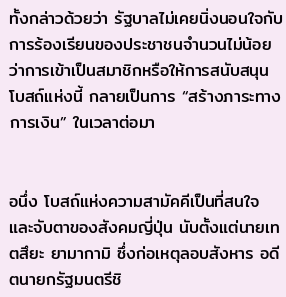ทั้งกล่าวด้วยว่า รัฐบาลไม่เคยนิ่งนอนใจกับการร้องเรียนของประชาชนจำนวนไม่น้อย ว่าการเข้าเป็นสมาชิกหรือให้การสนับสนุนโบสถ์แห่งนี้ กลายเป็นการ “สร้างภาระทางการเงิน” ในเวลาต่อมา


อนึ่ง โบสถ์แห่งความสามัคคีเป็นที่สนใจและจับตาของสังคมญี่ปุ่น นับตั้งแต่นายเทตสึยะ ยามากามิ ซึ่งก่อเหตุลอบสังหาร อดีตนายกรัฐมนตรีชิ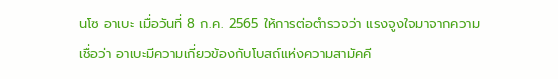นโซ อาเบะ เมื่อวันที่ 8 ก.ค. 2565 ให้การต่อตำรวจว่า แรงจูงใจมาจากความเชื่อว่า อาเบะมีความเกี่ยวข้องกับโบสถ์แห่งความสามัคคี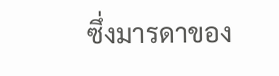ซึ่งมารดาของ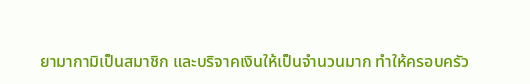ยามากามิเป็นสมาชิก และบริจาคเงินให้เป็นจำนวนมาก ทำให้ครอบครัว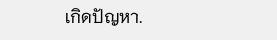เกิดปัญหา.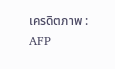เครดิตภาพ : AFP